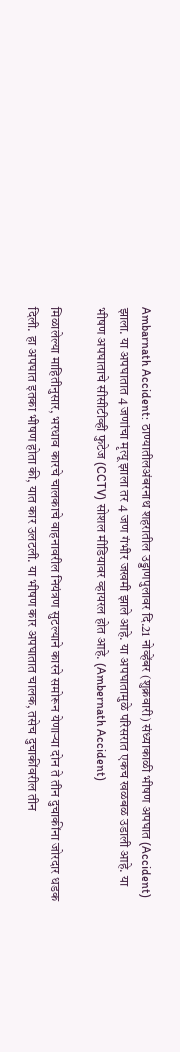Ambarnath Accident: ठाण्यातीलअंबरनाथ शहरातील उड्डाणपुलावर दि.21 नोव्हेंबर (शुक्रवारी) संध्याकाळी भीषण अपघात (Accident) झाला. या अपघातात 4 जणांचा मृत्यू झाला तर 4 जण गंभीर जखमी झाले आहे. या अपघातामुळे परिसरात एकच खळबळ उडाली आहे. या भीषण अपघाताचे सीसीटीव्ही फुटेज (CCTV) सोशल मीडियावर व्हायरल होत आहे. (Ambernath Accident)

मिळालेल्या माहितीनुसार, भरधाव कारचे चालकाचे वाहनावरील नियंत्रण सुटल्याने कारने समोरून येणाऱ्या दोन ते तीन दुचाकींना जोरदार धडक दिली. हा अपघात इतका भीषण होता की, यात कार उलटली. या भीषण कार अपघातात चालक, तसेच दुचाकींवरील तीन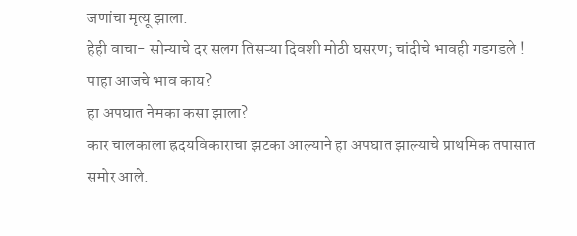जणांचा मृत्यू झाला.
हेही वाचा- सोन्याचे दर सलग तिसऱ्या दिवशी मोठी घसरण; चांदीचे भावही गडगडले ! पाहा आजचे भाव काय?
हा अपघात नेमका कसा झाला?
कार चालकाला ह्रदयविकाराचा झटका आल्याने हा अपघात झाल्याचे प्राथमिक तपासात समोर आले.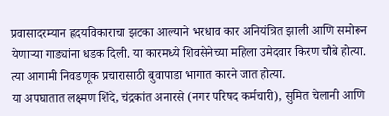प्रवासादरम्यान ह्रदयविकाराचा झटका आल्याने भरधाव कार अनियंत्रित झाली आणि समोरून येणाऱ्या गाड्यांना धडक दिली. या कारमध्ये शिवसेनेच्या महिला उमेदवार किरण चौबे होत्या. त्या आगामी निवडणूक प्रचारासाठी बुवापाडा भागात कारने जात होत्या.
या अपघातात लक्ष्मण शिंदे, चंद्रकांत अनारसे (नगर परिषद कर्मचारी), सुमित चेलानी आणि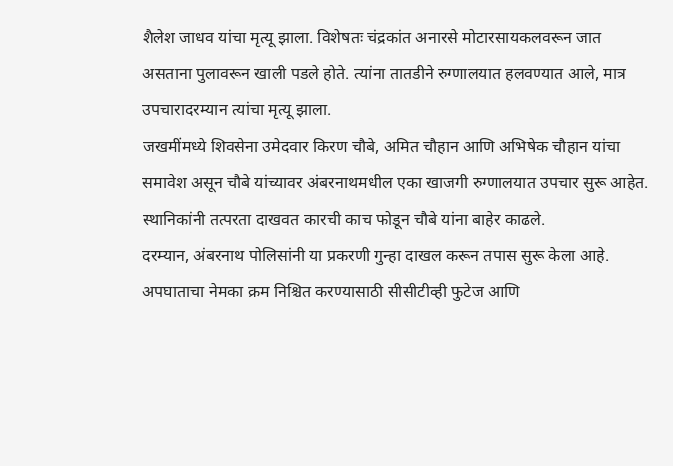शैलेश जाधव यांचा मृत्यू झाला. विशेषतः चंद्रकांत अनारसे मोटारसायकलवरून जात असताना पुलावरून खाली पडले होते. त्यांना तातडीने रुग्णालयात हलवण्यात आले, मात्र उपचारादरम्यान त्यांचा मृत्यू झाला.
जखमींमध्ये शिवसेना उमेदवार किरण चौबे, अमित चौहान आणि अभिषेक चौहान यांचा समावेश असून चौबे यांच्यावर अंबरनाथमधील एका खाजगी रुग्णालयात उपचार सुरू आहेत. स्थानिकांनी तत्परता दाखवत कारची काच फोडून चौबे यांना बाहेर काढले.
दरम्यान, अंबरनाथ पोलिसांनी या प्रकरणी गुन्हा दाखल करून तपास सुरू केला आहे. अपघाताचा नेमका क्रम निश्चित करण्यासाठी सीसीटीव्ही फुटेज आणि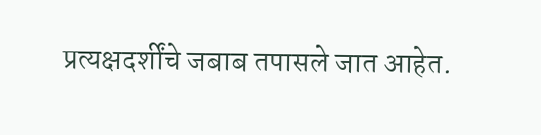प्रत्यक्षदर्शींचे जबाब तपासले जात आहेत.